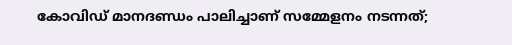കോവിഡ് മാനദണ്ഡം പാലിച്ചാണ് സമ്മേളനം നടന്നത്;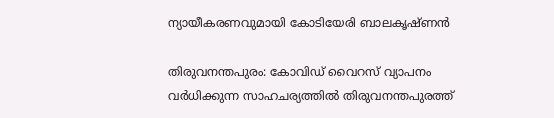ന്യായീകരണവുമായി കോടിയേരി ബാലകൃഷ്ണൻ

തിരുവനന്തപുരം: കോവിഡ് വൈറസ് വ്യാപനം വർധിക്കുന്ന സാഹചര്യത്തിൽ തിരുവനന്തപുരത്ത്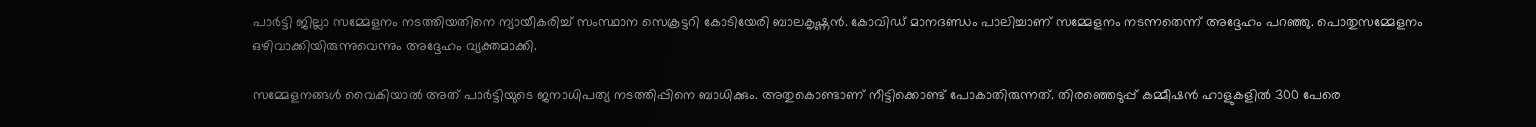പാർട്ടി ജില്ലാ സമ്മേളനം നടത്തിയതിനെ ന്യായീകരിച്ച് സംസ്ഥാന സെക്രട്ടറി കോടിയേരി ബാലകൃഷ്ണൻ. കോവിഡ് മാനദണ്ഡം പാലിച്ചാണ് സമ്മേളനം നടന്നതെന്ന് അദ്ദേഹം പറഞ്ഞു. പൊതുസമ്മേളനം ഒഴിവാക്കിയിരുന്നുവെന്നും അദ്ദേഹം വ്യക്തമാക്കി.

സമ്മേളനങ്ങൾ വൈകിയാൽ അത് പാർട്ടിയുടെ ജനാധിപത്യ നടത്തിപ്പിനെ ബാധിക്കും. അതുകൊണ്ടാണ് നീട്ടിക്കൊണ്ട് പോകാതിരുന്നത്. തിരഞ്ഞെടുപ്പ് കമ്മീഷൻ ഹാളുകളിൽ 300 പേരെ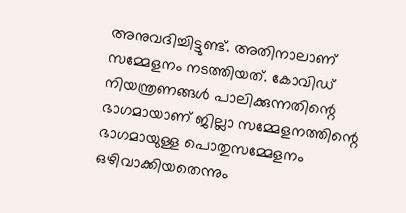അനുവദിച്ചിട്ടുണ്ട്. അതിനാലാണ് സമ്മേളനം നടത്തിയത്. കോവിഡ് നിയന്ത്രണങ്ങൾ പാലിക്കുന്നതിന്റെ ഭാഗമായാണ് ജില്ലാ സമ്മേളനത്തിന്റെ ഭാഗമായുള്ള പൊതുസമ്മേളനം ഒഴിവാക്കിയതെന്നും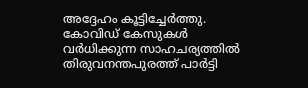അദ്ദേഹം കൂട്ടിച്ചേർത്തു. കോവിഡ് കേസുകൾ വർധിക്കുന്ന സാഹചര്യത്തിൽ തിരുവനന്തപുരത്ത് പാർട്ടി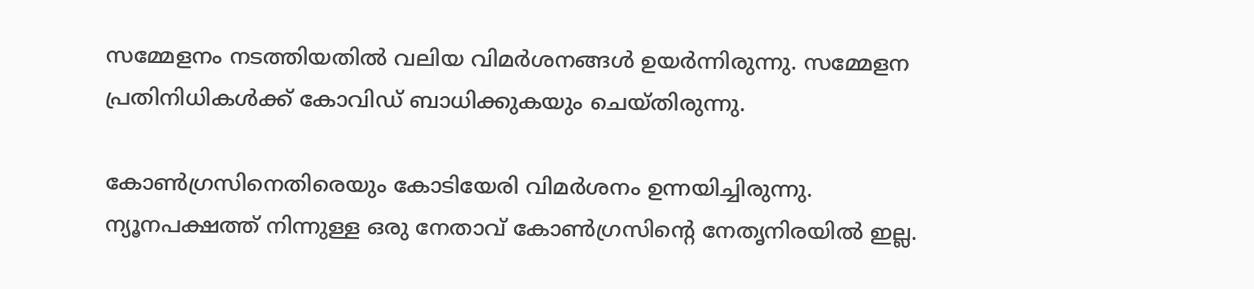സമ്മേളനം നടത്തിയതിൽ വലിയ വിമർശനങ്ങൾ ഉയർന്നിരുന്നു. സമ്മേളന പ്രതിനിധികൾക്ക് കോവിഡ് ബാധിക്കുകയും ചെയ്തിരുന്നു.

കോൺഗ്രസിനെതിരെയും കോടിയേരി വിമർശനം ഉന്നയിച്ചിരുന്നു. ന്യൂനപക്ഷത്ത് നിന്നുള്ള ഒരു നേതാവ് കോൺഗ്രസിന്റെ നേതൃനിരയിൽ ഇല്ല.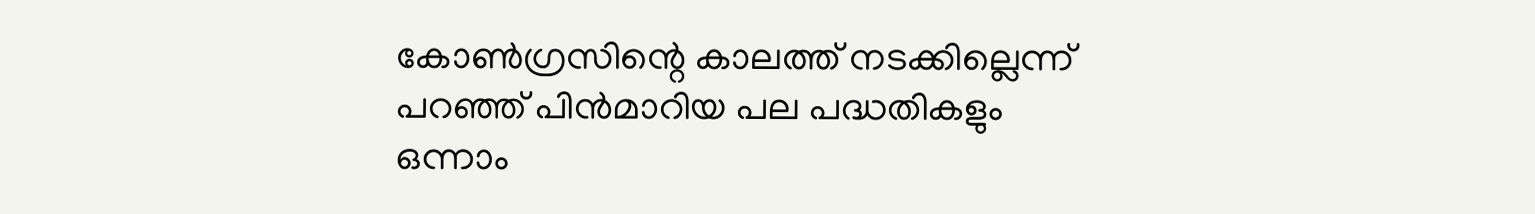കോൺഗ്രസിന്റെ കാലത്ത് നടക്കില്ലെന്ന് പറഞ്ഞ് പിൻമാറിയ പല പദ്ധതികളും ഒന്നാം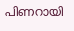പിണറായി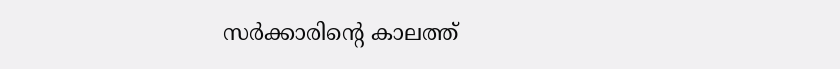സർക്കാരിന്റെ കാലത്ത്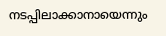നടപ്പിലാക്കാനായെന്നും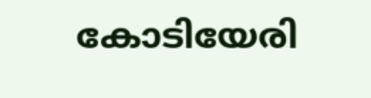കോടിയേരി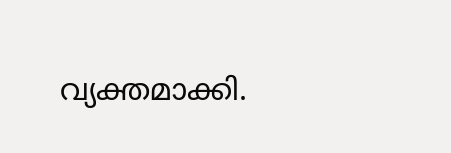വ്യക്തമാക്കി.